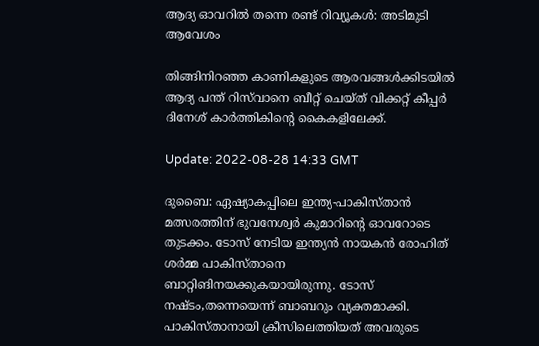ആദ്യ ഓവറിൽ തന്നെ രണ്ട് റിവ്യൂകൾ: അടിമുടി ആവേശം

തിങ്ങിനിറഞ്ഞ കാണികളുടെ ആരവങ്ങൾക്കിടയിൽ ആദ്യ പന്ത് റിസ്‌വാനെ ബീറ്റ് ചെയ്ത് വിക്കറ്റ് കീപ്പർ ദിനേശ് കാർത്തികിന്റെ കൈകളിലേക്ക്.

Update: 2022-08-28 14:33 GMT

ദുബൈ: ഏഷ്യാകപ്പിലെ ഇന്ത്യ-പാകിസ്താൻ മത്സരത്തിന് ഭുവനേശ്വർ കുമാറിന്റെ ഓവറോടെ തുടക്കം. ടോസ് നേടിയ ഇന്ത്യൻ നായകൻ രോഹിത് ശർമ്മ പാകിസ്താനെ ബാറ്റിങിനയക്കുകയായിരുന്നു. ടോസ് നഷ്ടം,തന്നെയെന്ന് ബാബറും വ്യക്തമാക്കി. പാകിസ്താനായി ക്രീസിലെത്തിയത് അവരുടെ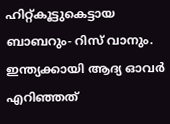ഹിറ്റ്കൂട്ടുകെട്ടായ ബാബറും- റിസ് വാനും. ഇന്ത്യക്കായി ആദ്യ ഓവർ എറിഞ്ഞത്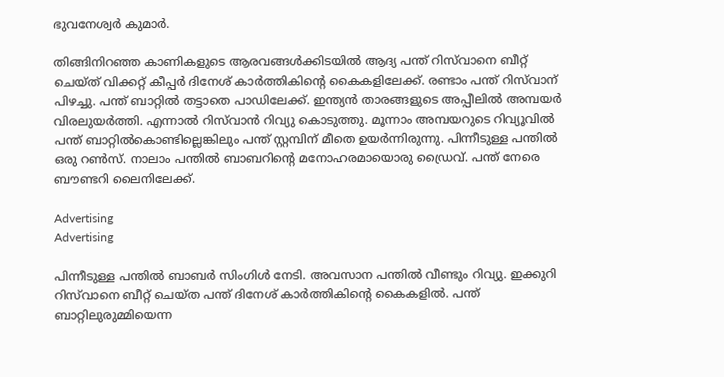ഭുവനേശ്വർ കുമാർ.

തിങ്ങിനിറഞ്ഞ കാണികളുടെ ആരവങ്ങൾക്കിടയിൽ ആദ്യ പന്ത് റിസ്‌വാനെ ബീറ്റ് ചെയ്ത് വിക്കറ്റ് കീപ്പർ ദിനേശ് കാർത്തികിന്റെ കൈകളിലേക്ക്. രണ്ടാം പന്ത് റിസ്‌വാന് പിഴച്ചു. പന്ത് ബാറ്റിൽ തട്ടാതെ പാഡിലേക്ക്. ഇന്ത്യൻ താരങ്ങളുടെ അപ്പീലിൽ അമ്പയർ വിരലുയർത്തി. എന്നാൽ റിസ്‌വാൻ റിവ്യു കൊടുത്തു. മൂന്നാം അമ്പയറുടെ റിവ്യൂവിൽ പന്ത് ബാറ്റിൽകൊണ്ടില്ലെങ്കിലും പന്ത് സ്റ്റമ്പിന് മീതെ ഉയർന്നിരുന്നു. പിന്നീടുള്ള പന്തിൽ ഒരു റൺസ്. നാലാം പന്തിൽ ബാബറിന്റെ മനോഹരമായൊരു ഡ്രൈവ്. പന്ത് നേരെ ബൗണ്ടറി ലൈനിലേക്ക്.

Advertising
Advertising

പിന്നീടുള്ള പന്തിൽ ബാബർ സിംഗിൾ നേടി. അവസാന പന്തിൽ വീണ്ടും റിവ്യു. ഇക്കുറി റിസ്‌വാനെ ബീറ്റ് ചെയ്ത പന്ത് ദിനേശ് കാർത്തികിന്റെ കൈകളിൽ. പന്ത് ബാറ്റിലുരുമ്മിയെന്ന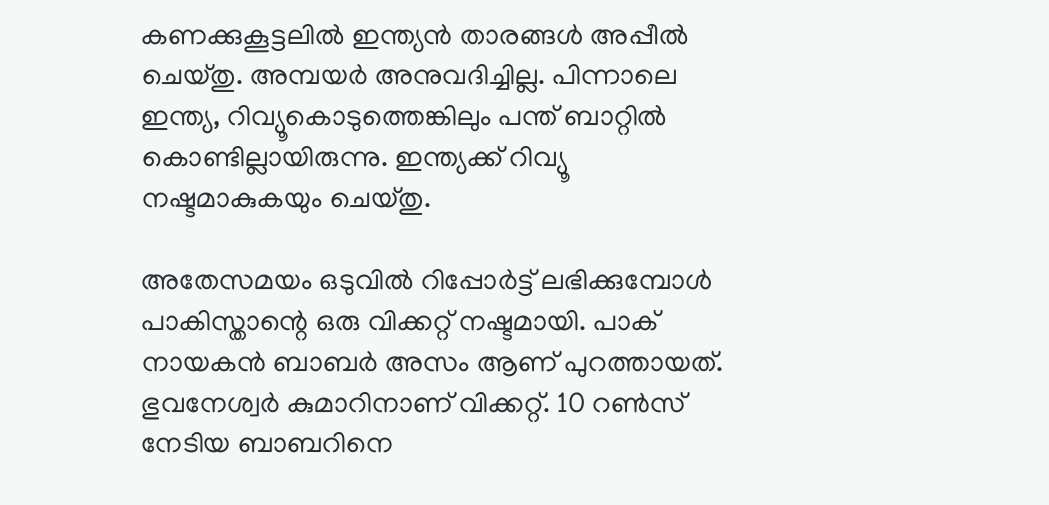കണക്കുകൂട്ടലിൽ ഇന്ത്യൻ താരങ്ങൾ അപ്പീൽ ചെയ്തു. അമ്പയർ അനുവദിച്ചില്ല. പിന്നാലെ ഇന്ത്യ, റിവ്യൂകൊടുത്തെങ്കിലും പന്ത് ബാറ്റിൽ കൊണ്ടില്ലായിരുന്നു. ഇന്ത്യക്ക് റിവ്യൂ നഷ്ടമാകുകയും ചെയ്തു.

അതേസമയം ഒടുവിൽ റിപ്പോർട്ട് ലഭിക്കുമ്പോൾ പാകിസ്താന്റെ ഒരു വിക്കറ്റ് നഷ്ടമായി. പാക് നായകൻ ബാബർ അസം ആണ് പുറത്തായത്. ഭുവനേശ്വർ കുമാറിനാണ് വിക്കറ്റ്. 10 റൺസ് നേടിയ ബാബറിനെ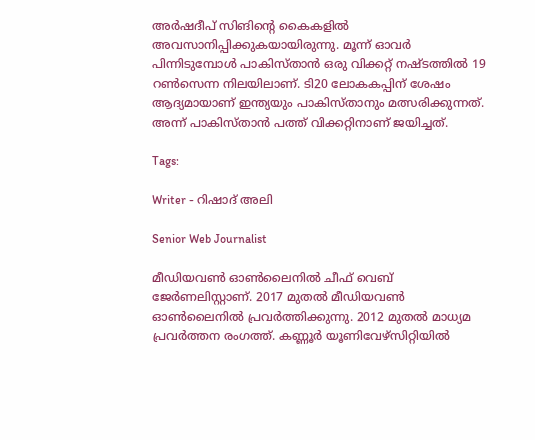അർഷദീപ് സിങിന്റെ കൈകളിൽ അവസാനിപ്പിക്കുകയായിരുന്നു. മൂന്ന് ഓവർ പിന്നിടുമ്പോൾ പാകിസ്താൻ ഒരു വിക്കറ്റ് നഷ്ടത്തിൽ 19 റൺസെന്ന നിലയിലാണ്. ടി20 ലോകകപ്പിന് ശേഷം ആദ്യമായാണ് ഇന്ത്യയും പാകിസ്താനും മത്സരിക്കുന്നത്. അന്ന് പാകിസ്താന്‍ പത്ത് വിക്കറ്റിനാണ് ജയിച്ചത്.

Tags:

Writer - റിഷാദ് അലി

Senior Web Journalist

മീഡിയവൺ ഓൺലൈനിൽ ചീഫ് വെബ് ജേർണലിസ്റ്റാണ്. 2017 മുതൽ മീഡിയവൺ ഓൺലൈനിൽ പ്രവർത്തിക്കുന്നു. 2012 മുതൽ മാധ്യമ പ്രവർത്തന രംഗത്ത്. കണ്ണൂര്‍ യൂണിവേഴ്‌സിറ്റിയിൽ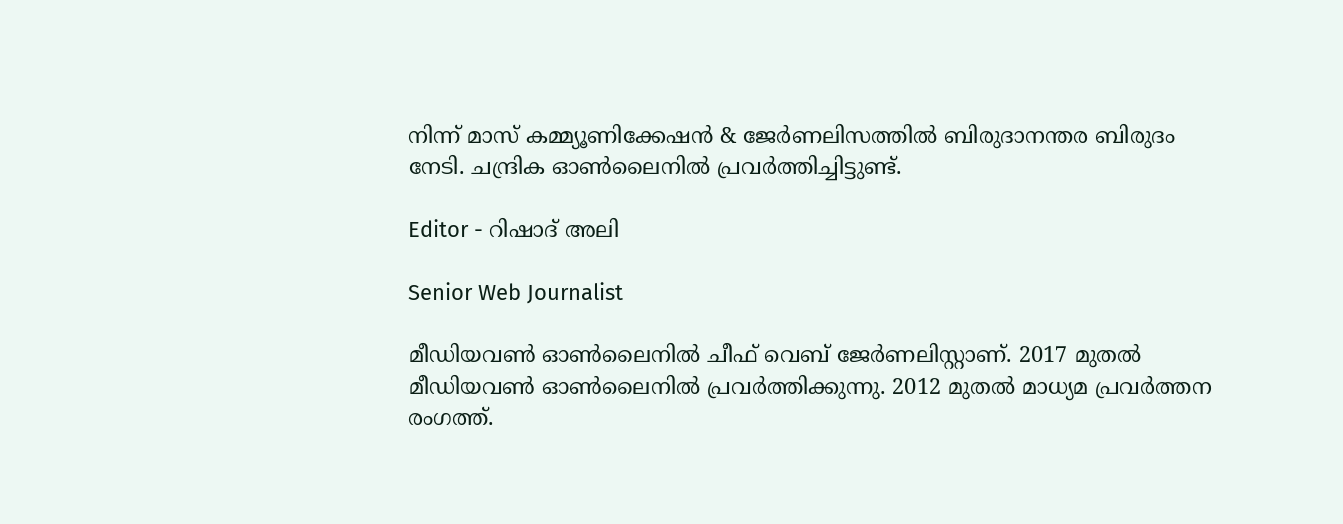നിന്ന് മാസ് കമ്മ്യൂണിക്കേഷന്‍ & ജേര്‍ണലിസത്തില്‍ ബിരുദാനന്തര ബിരുദം നേടി. ചന്ദ്രിക ഓണ്‍ലൈനില്‍ പ്രവര്‍ത്തിച്ചിട്ടുണ്ട്.

Editor - റിഷാദ് അലി

Senior Web Journalist

മീഡിയവൺ ഓൺലൈനിൽ ചീഫ് വെബ് ജേർണലിസ്റ്റാണ്. 2017 മുതൽ മീഡിയവൺ ഓൺലൈനിൽ പ്രവർത്തിക്കുന്നു. 2012 മുതൽ മാധ്യമ പ്രവർത്തന രംഗത്ത്.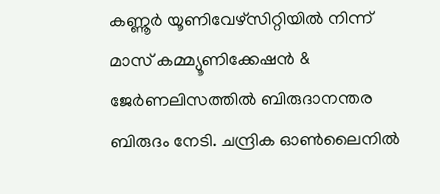കണ്ണൂര്‍ യൂണിവേഴ്‌സിറ്റിയിൽ നിന്ന് മാസ് കമ്മ്യൂണിക്കേഷന്‍ & ജേര്‍ണലിസത്തില്‍ ബിരുദാനന്തര ബിരുദം നേടി. ചന്ദ്രിക ഓണ്‍ലൈനില്‍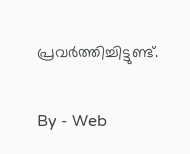പ്രവര്‍ത്തിച്ചിട്ടുണ്ട്.

By - Web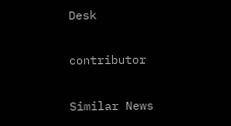Desk

contributor

Similar News